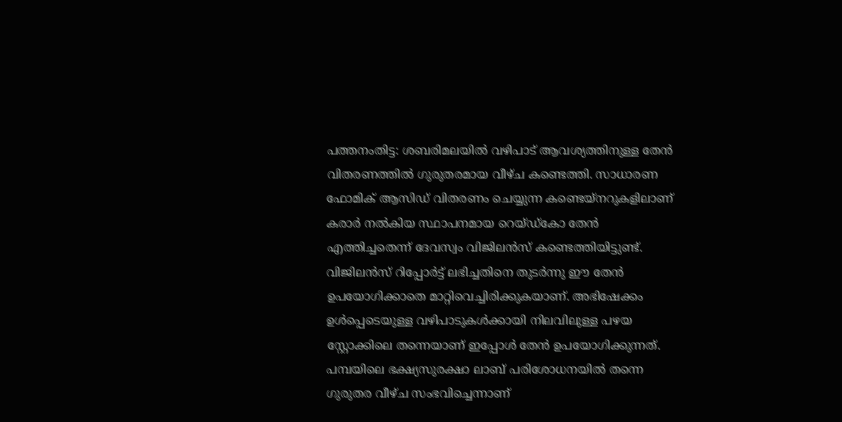പത്തനംതിട്ട: ശബരിമലയിൽ വഴിപാട് ആവശ്യത്തിനുള്ള തേൻ വിതരണത്തിൽ ഗുരുതരമായ വീഴ്ച കണ്ടെത്തി. സാധാരണ ഫോമിക് ആസിഡ് വിതരണം ചെയ്യുന്ന കണ്ടെയ്നറുകളിലാണ് കരാർ നൽകിയ സ്ഥാപനമായ റെയ്ഡ്കോ തേൻ എത്തിച്ചതെന്ന് ദേവസ്വം വിജിലൻസ് കണ്ടെത്തിയിട്ടുണ്ട്.
വിജിലൻസ് റിപ്പോർട്ട് ലഭിച്ചതിനെ തുടർന്നു ഈ തേൻ ഉപയോഗിക്കാതെ മാറ്റിവെച്ചിരിക്കുകയാണ്. അഭിഷേക്കം ഉൾപ്പെടെയുള്ള വഴിപാടുകൾക്കായി നിലവിലുള്ള പഴയ സ്റ്റോക്കിലെ തന്നെയാണ് ഇപ്പോൾ തേൻ ഉപയോഗിക്കുന്നത്.
പമ്പയിലെ ഭക്ഷ്യസുരക്ഷാ ലാബ് പരിശോധനയിൽ തന്നെ ഗുരുതര വീഴ്ച സംഭവിച്ചെന്നാണ്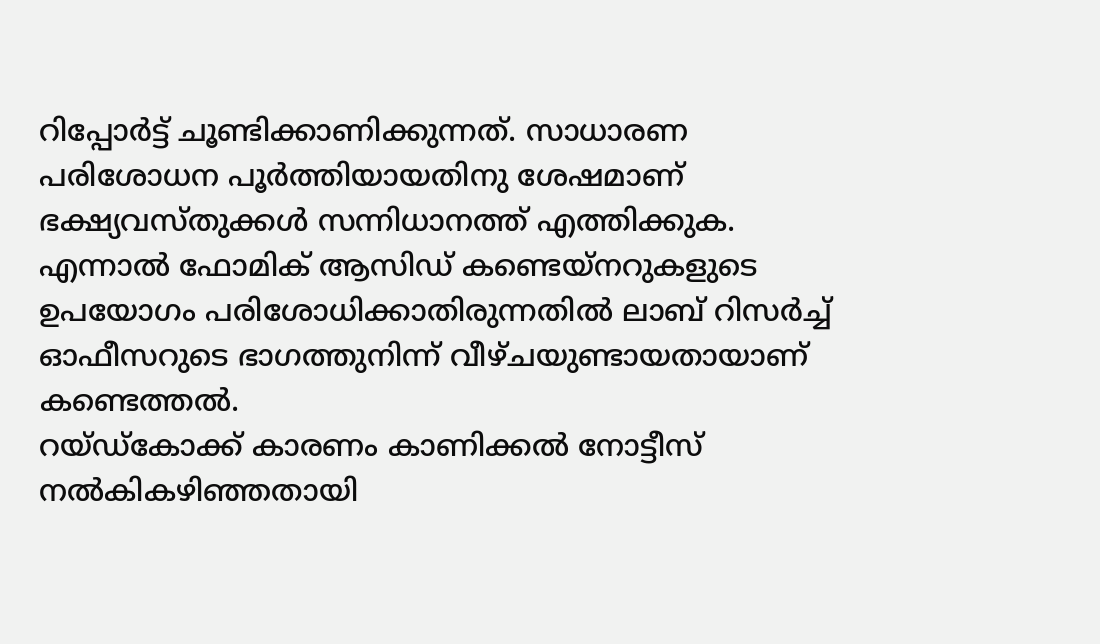റിപ്പോർട്ട് ചൂണ്ടിക്കാണിക്കുന്നത്. സാധാരണ പരിശോധന പൂർത്തിയായതിനു ശേഷമാണ് ഭക്ഷ്യവസ്തുക്കൾ സന്നിധാനത്ത് എത്തിക്കുക. എന്നാൽ ഫോമിക് ആസിഡ് കണ്ടെയ്നറുകളുടെ ഉപയോഗം പരിശോധിക്കാതിരുന്നതിൽ ലാബ് റിസർച്ച് ഓഫീസറുടെ ഭാഗത്തുനിന്ന് വീഴ്ചയുണ്ടായതായാണ് കണ്ടെത്തൽ.
റയ്ഡ്കോക്ക് കാരണം കാണിക്കൽ നോട്ടീസ് നൽകികഴിഞ്ഞതായി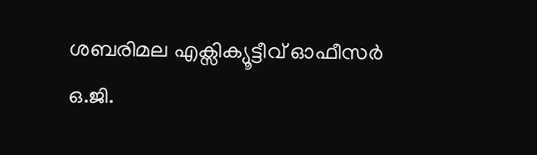ശബരിമല എക്സിക്യൂട്ടീവ് ഓഫീസർ ഒ.ജി.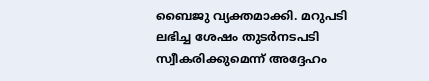ബൈജു വ്യക്തമാക്കി. മറുപടി ലഭിച്ച ശേഷം തുടർനടപടി സ്വീകരിക്കുമെന്ന് അദ്ദേഹം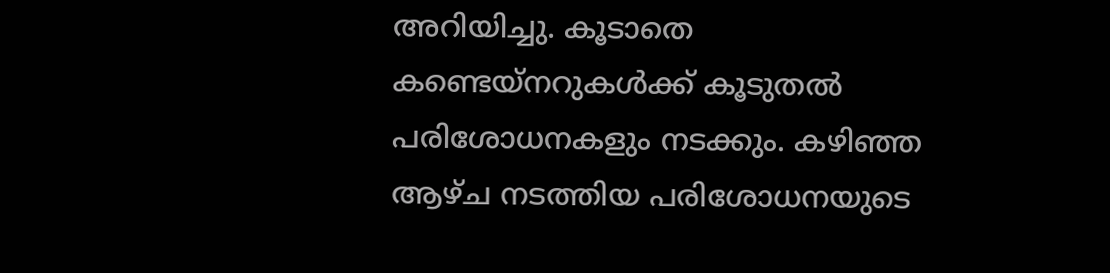അറിയിച്ചു. കൂടാതെ കണ്ടെയ്നറുകൾക്ക് കൂടുതൽ പരിശോധനകളും നടക്കും. കഴിഞ്ഞ ആഴ്ച നടത്തിയ പരിശോധനയുടെ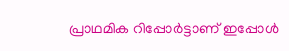പ്രാഥമിക റിപ്പോർട്ടാണ് ഇപ്പോൾ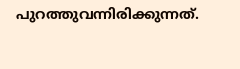പുറത്തുവന്നിരിക്കുന്നത്.